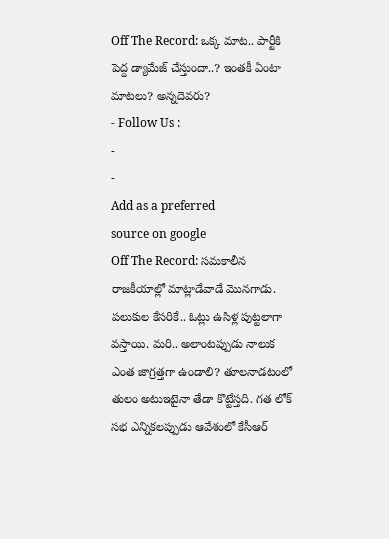Off The Record: ఒక్క మాట.. పార్టీకి పెద్ద డ్యామేజ్ చేస్తుందా..? ఇంతకీ ఏంటా మాటలు? అన్నదెవరు?
- Follow Us :
-
-
Add as a preferred
source on google
Off The Record: సమకాలీన రాజకీయాల్లో మాట్లాడేవాడే మొనగాడు. పలుకుల కేసరికే.. ఓట్లు ఉసిళ్ల పుట్టలాగా వస్తాయి. మరి.. అలాంటప్పుడు నాలుక ఎంత జాగ్రత్తగా ఉండాలి? తూలనాడటంలో తులం అటుఇటైనా తేడా కొట్టేస్తది. గత లోక్ సభ ఎన్నికలప్పుడు ఆవేశంలో కేసీఆర్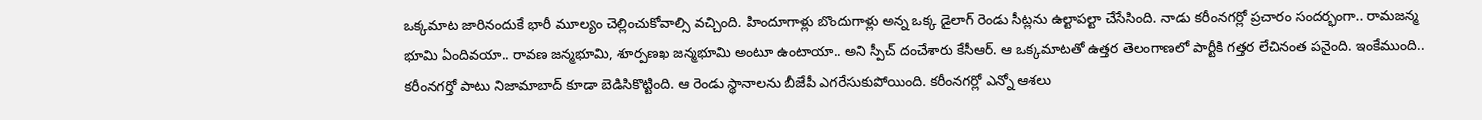ఒక్కమాట జారినందుకే భారీ మూల్యం చెల్లించుకోవాల్సి వచ్చింది. హిందూగాళ్లు బొందుగాళ్లు అన్న ఒక్క డైలాగ్ రెండు సీట్లను ఉల్టాపల్టా చేసేసింది. నాడు కరీంనగర్లో ప్రచారం సందర్భంగా.. రామజన్మ భూమి ఏందివయా.. రావణ జన్మభూమి, శూర్పణఖ జన్మభూమి అంటూ ఉంటాయా.. అని స్పీచ్ దంచేశారు కేసీఆర్. ఆ ఒక్కమాటతో ఉత్తర తెలంగాణలో పార్టీకి గత్తర లేచినంత పనైంది. ఇంకేముంది.. కరీంనగర్తో పాటు నిజామాబాద్ కూడా బెడిసికొట్టింది. ఆ రెండు స్థానాలను బీజేపీ ఎగరేసుకుపోయింది. కరీంనగర్లో ఎన్నో ఆశలు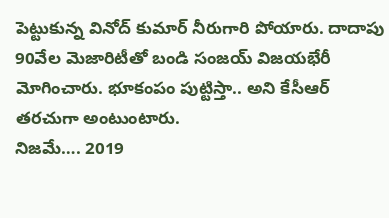పెట్టుకున్న వినోద్ కుమార్ నీరుగారి పోయారు. దాదాపు 90వేల మెజారిటీతో బండి సంజయ్ విజయభేరీ మోగించారు. భూకంపం పుట్టిస్తా.. అని కేసీఆర్ తరచుగా అంటుంటారు.
నిజమే…. 2019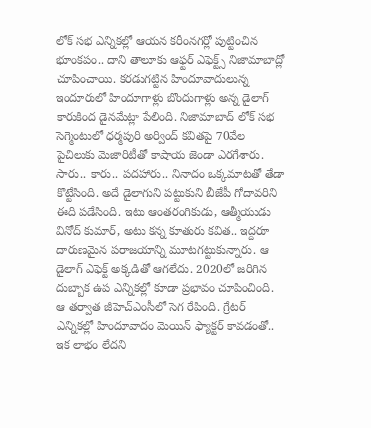లోక్ సభ ఎన్నికల్లో ఆయన కరీంనగర్లో పుట్టించిన భూంకపం.. దాని తాలూకు ఆఫ్టర్ ఎఫెక్ట్స్ నిజామాబాద్లో చూపించాయి. కరడుగట్టిన హిందూవాదులున్న ఇందూరులో హిందూగాళ్లు బొందుగాళ్లు అన్న డైలాగ్ కారుకింద డైనమేట్లా పేలింది. నిజామాబాద్ లోక్ సభ సెగ్మెంటులో ధర్మపురి అర్వింద్ కవితపై 70వేల పైచిలుకు మెజారిటీతో కాషాయ జెండా ఎరగేశారు. సారు.. కారు.. పదహారు.. నినాదం ఒక్కమాటతో తేడా కొట్టేసింది. అదే డైలాగుని పట్టుకుని బీజేపీ గోదావరిని ఈది పడేసింది. ఇటు ఆంతరంగికుడు, ఆత్మీయుడు వినోద్ కుమార్, అటు కన్న కూతురు కవిత.. ఇద్దరూ దారుణమైన పరాజయాన్ని మూటగట్టుకున్నారు. ఆ డైలాగ్ ఎఫెక్ట్ అక్కడితో ఆగలేదు. 2020లో జరిగిన దుబ్బాక ఉప ఎన్నికల్లో కూడా ప్రభావం చూపించింది. ఆ తర్వాత జీహెచ్ఎంసీలో సెగ రేపింది. గ్రేటర్ ఎన్నికల్లో హిందూవాదం మెయిన్ ఫ్యాక్టర్ కావడంతో.. ఇక లాభం లేదని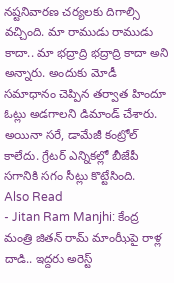నష్టనివారణ చర్యలకు దిగాల్సి వచ్చింది. మా రాముడు రాముడు కాదా.. మా భద్రాద్రి భద్రాద్రి కాదా అని అన్నారు. అందుకు మోడీ సమాధానం చెప్పిన తర్వాత హిందూ ఓట్లు అడగాలని డిమాండ్ చేశారు. అయినా సరే, డామేజీ కంట్రోల్ కాలేదు. గ్రేటర్ ఎన్నికల్లో బీజేపీ సగానికి సగం సీట్లు కొట్టేసింది.
Also Read
- Jitan Ram Manjhi: కేంద్ర మంత్రి జితన్ రామ్ మాంఝీపై రాళ్ల దాడి.. ఇద్దరు అరెస్ట్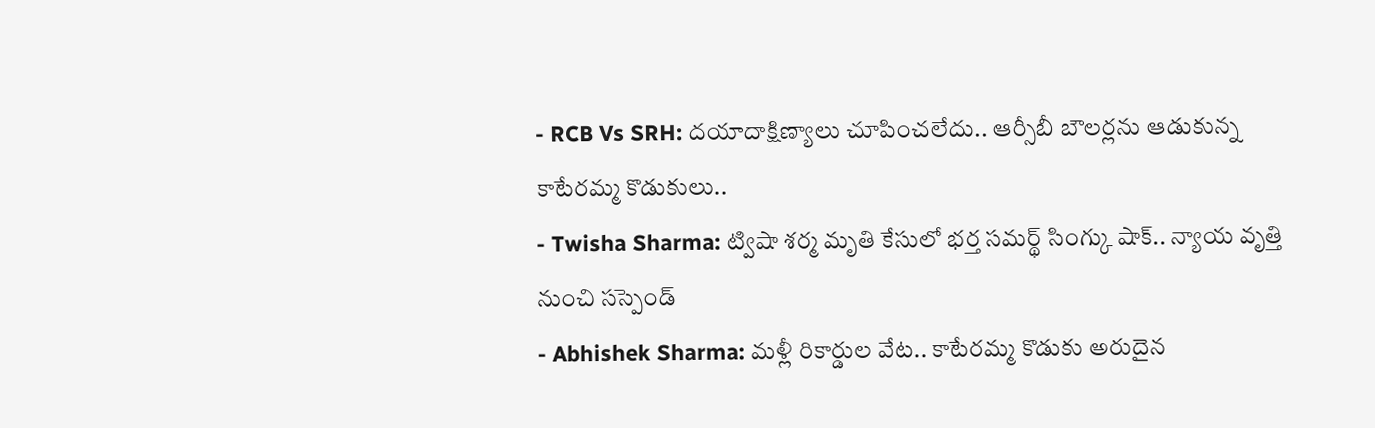- RCB Vs SRH: దయాదాక్షిణ్యాలు చూపించలేదు.. ఆర్సీబీ బౌలర్లను ఆడుకున్న కాటేరమ్మ కొడుకులు..
- Twisha Sharma: ట్విషా శర్మ మృతి కేసులో భర్త సమర్థ్ సింగ్కు షాక్.. న్యాయ వృత్తి నుంచి సస్పెండ్
- Abhishek Sharma: మళ్లీ రికార్డుల వేట.. కాటేరమ్మ కొడుకు అరుదైన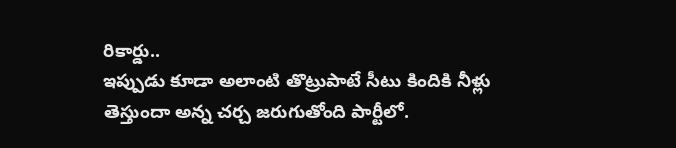రికార్డు..
ఇప్పుడు కూడా అలాంటి తొట్రుపాటే సీటు కిందికి నీళ్లు తెస్తుందా అన్న చర్చ జరుగుతోంది పార్టీలో.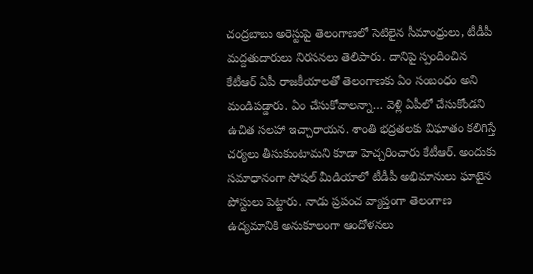చంద్రబాబు అరెస్టుపై తెలంగాణలో సెటిలైన సీమాంధ్రులు, టీడీపీ మద్దతుదారులు నిరసనలు తెలిపారు. దానిపై స్పందించిన కేటీఆర్ ఏపీ రాజకీయాలతో తెలంగాణకు ఏం సంబంధం అని మండిపడ్డారు. ఏం చేసుకోవాలన్నా… వెళ్లి ఏపీలో చేసుకోండని ఉచిత సలహా ఇచ్చారాయన. శాంతి భద్రతలకు విఘాతం కలిగిస్తే చర్యలు తీసుకుంటామని కూడా హెచ్చరించారు కేటీఆర్. అందుకు సమాధానంగా సోషల్ మీడియాలో టీడీపీ అభిమానులు ఘాటైన పోస్టులు పెట్టారు. నాడు ప్రపంచ వ్యాప్తంగా తెలంగాణ ఉద్యమానికి అనుకూలంగా ఆందోళనలు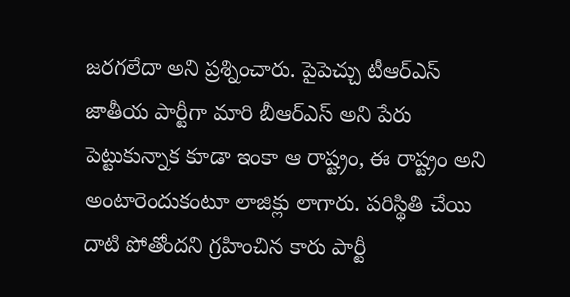జరగలేదా అని ప్రశ్నించారు. పైపెచ్చు టీఆర్ఎస్ జాతీయ పార్టీగా మారి బీఆర్ఎస్ అని పేరు పెట్టుకున్నాక కూడా ఇంకా ఆ రాష్ట్రం, ఈ రాష్ట్రం అని అంటారెందుకంటూ లాజిక్లు లాగారు. పరిస్థితి చేయి దాటి పోతోందని గ్రహించిన కారు పార్టీ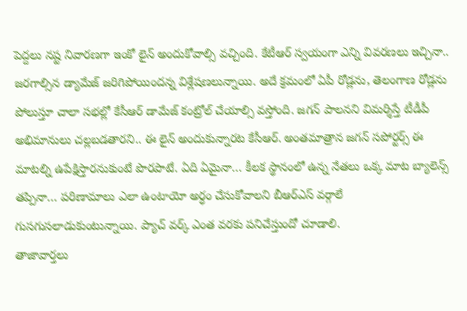పెద్దలు నష్ట నివారణగా ఇంకో లైన్ అందుకోవాల్సి వచ్చింది. కేటీఆర్ స్వయంగా ఎన్ని వివరణలు ఇచ్చినా.. జరగాల్సిన డ్యామేజ్ జరిగిపోయిందన్న విశ్లేషణలున్నాయి. అదే క్రమంలో ఏపీ రోడ్లను, తెలంగాణ రోడ్లను పోలుస్తూ చాలా సభల్లో కేసీఆర్ డామేజ్ కంట్రోల్ చేయాల్సి వస్తోంది. జగన్ పాలనని విమర్శిస్తే టీడీపీ అభిమానులు చల్లబడతారని.. ఈ లైన్ అందుకున్నారట కేసీఆర్. అంతమాత్రాన జగన్ సపోర్టర్స్ ఈ మాటల్ని ఉపేక్షిస్తారనుకుంటే పొరపాటే. ఏది ఏమైనా… కీలక స్థానంలో ఉన్న నేతలు ఒక్క మాట బ్యాలెన్స్ తప్పినా… పరిణామాలు ఎలా ఉంటాయో అర్ధం చేసుకోవాలని బీఆర్ఎస్ వర్గాలే గుసగుసలాడుకుంటున్నాయి. ప్యాచ్ వర్క్ ఎంత వరకు పనిచేస్తుందో చూడాలి.
తాజావార్తలు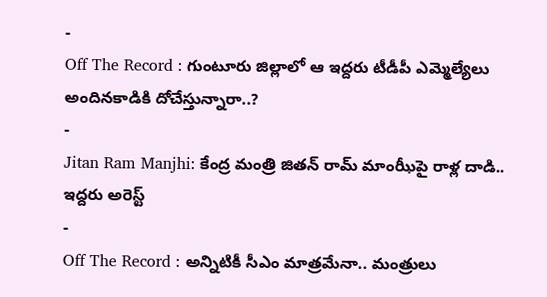-
Off The Record : గుంటూరు జిల్లాలో ఆ ఇద్దరు టీడీపీ ఎమ్మెల్యేలు అందినకాడికి దోచేస్తున్నారా..?
-
Jitan Ram Manjhi: కేంద్ర మంత్రి జితన్ రామ్ మాంఝీపై రాళ్ల దాడి.. ఇద్దరు అరెస్ట్
-
Off The Record : అన్నిటికీ సీఎం మాత్రమేనా.. మంత్రులు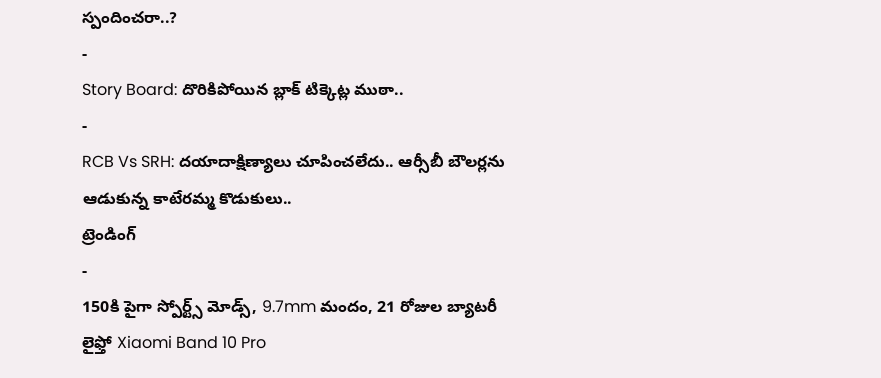స్పందించరా..?
-
Story Board: దొరికిపోయిన బ్లాక్ టిక్కెట్ల ముఠా..
-
RCB Vs SRH: దయాదాక్షిణ్యాలు చూపించలేదు.. ఆర్సీబీ బౌలర్లను ఆడుకున్న కాటేరమ్మ కొడుకులు..
ట్రెండింగ్
-
150కి పైగా స్పోర్ట్స్ మోడ్స్, 9.7mm మందం, 21 రోజుల బ్యాటరీ లైఫ్తో Xiaomi Band 10 Pro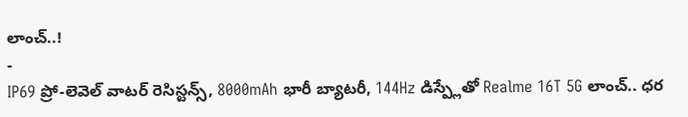లాంచ్..!
-
IP69 ప్రో-లెవెల్ వాటర్ రెసిస్టన్స్, 8000mAh భారీ బ్యాటరీ, 144Hz డిస్ప్లేతో Realme 16T 5G లాంచ్.. ధర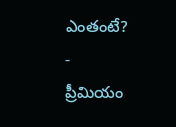ఎంతంటే?
-
ప్రీమియం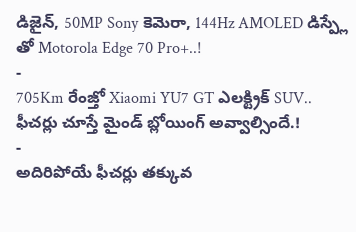డిజైన్, 50MP Sony కెమెరా, 144Hz AMOLED డిస్ప్లే తో Motorola Edge 70 Pro+..!
-
705Km రేంజ్తో Xiaomi YU7 GT ఎలక్ట్రిక్ SUV.. ఫీచర్లు చూస్తే మైండ్ బ్లోయింగ్ అవ్వాల్సిందే.!
-
అదిరిపోయే ఫీచర్లు తక్కువ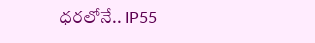ధరలోనే.. IP55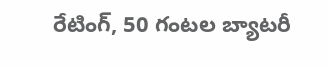రేటింగ్, 50 గంటల బ్యాటరీ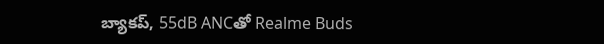బ్యాకప్, 55dB ANCతో Realme Buds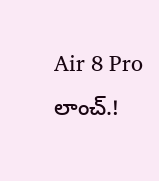Air 8 Pro లాంచ్.!